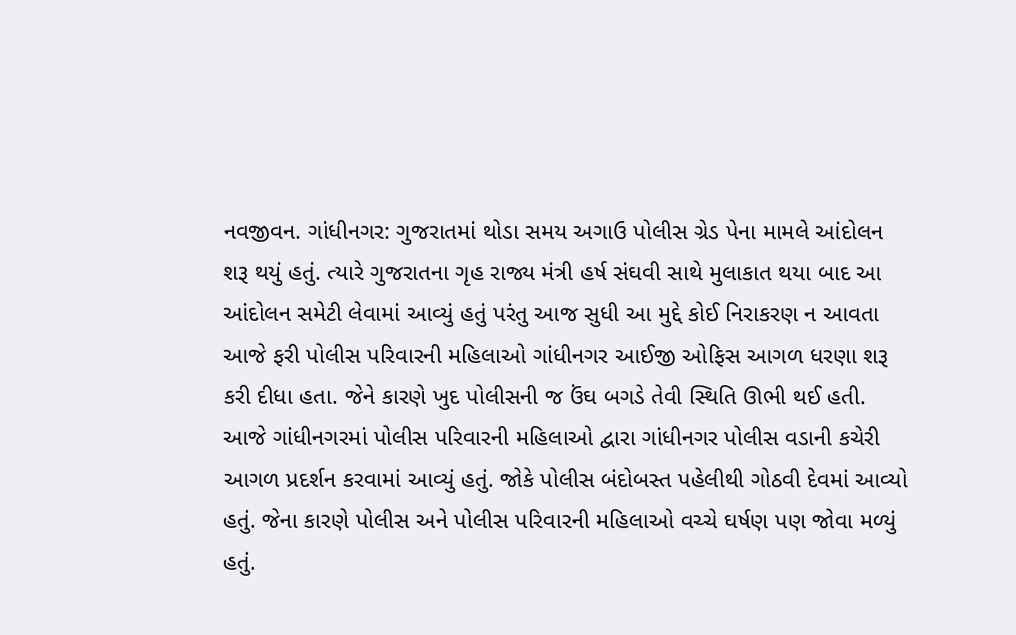નવજીવન. ગાંધીનગર: ગુજરાતમાં થોડા સમય અગાઉ પોલીસ ગ્રેડ પેના મામલે આંદોલન શરૂ થયું હતું. ત્યારે ગુજરાતના ગૃહ રાજ્ય મંત્રી હર્ષ સંઘવી સાથે મુલાકાત થયા બાદ આ આંદોલન સમેટી લેવામાં આવ્યું હતું પરંતુ આજ સુધી આ મુદ્દે કોઈ નિરાકરણ ન આવતા આજે ફરી પોલીસ પરિવારની મહિલાઓ ગાંધીનગર આઈજી ઓફિસ આગળ ધરણા શરૂ કરી દીધા હતા. જેને કારણે ખુદ પોલીસની જ ઉંઘ બગડે તેવી સ્થિતિ ઊભી થઈ હતી.
આજે ગાંધીનગરમાં પોલીસ પરિવારની મહિલાઓ દ્વારા ગાંધીનગર પોલીસ વડાની કચેરી આગળ પ્રદર્શન કરવામાં આવ્યું હતું. જોકે પોલીસ બંદોબસ્ત પહેલીથી ગોઠવી દેવમાં આવ્યો હતું. જેના કારણે પોલીસ અને પોલીસ પરિવારની મહિલાઓ વચ્ચે ઘર્ષણ પણ જોવા મળ્યું હતું.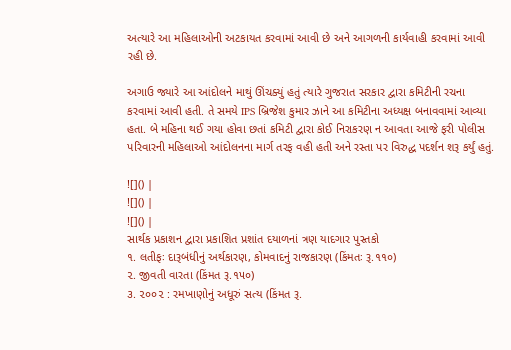અત્યારે આ મહિલાઓની અટકાયત કરવામાં આવી છે અને આગળની કાર્યવાહી કરવામાં આવી રહી છે.

અગાઉ જ્યારે આ આંદોલને માથું ઊંચક્યું હતું ત્યારે ગુજરાત સરકાર દ્વારા કમિટીની રચના કરવામાં આવી હતી. તે સમયે IPS બ્રિજેશ કુમાર ઝાને આ કમિટીના અધ્યક્ષ બનાવવામાં આવ્યા હતા. બે મહિના થઈ ગયા હોવા છતાં કમિટી દ્વારા કોઈ નિરાકરણ ન આવતા આજે ફરી પોલીસ પરિવારની મહિલાઓ આંદોલનના માર્ગ તરફ વહી હતી અને રસ્તા પર વિરુદ્ધ પદર્શન શરૂ કર્યું હતું.

![]() |
![]() |
![]() |
સાર્થક પ્રકાશન દ્વારા પ્રકાશિત પ્રશાંત દયાળનાં ત્રણ યાદગાર પુસ્તકો
૧. લતીફઃ દારૂબંધીનું અર્થકારણ, કોમવાદનું રાજકારણ (કિંમતઃ રૂ.૧૧૦)
૨. જીવતી વારતા (કિંમત રૂ.૧૫૦)
૩. ૨૦૦૨ : રમખાણોનું અધૂરું સત્ય (કિંમત રૂ.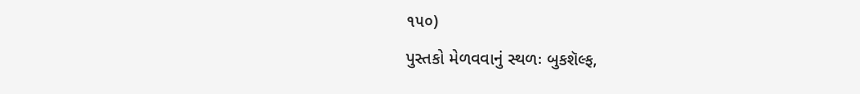૧૫૦)
પુસ્તકો મેળવવાનું સ્થળઃ બુકશૅલ્ફ,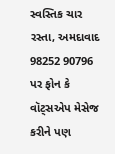સ્વસ્તિક ચાર રસ્તા, અમદાવાદ
98252 90796 પર ફોન કે વૉટ્સએપ મેસેજ કરીને પણ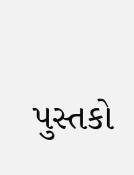પુસ્તકો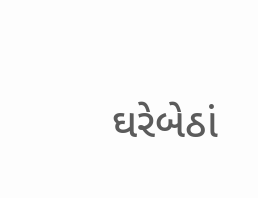ઘરેબેઠાં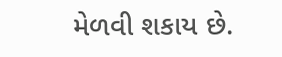મેળવી શકાય છે.